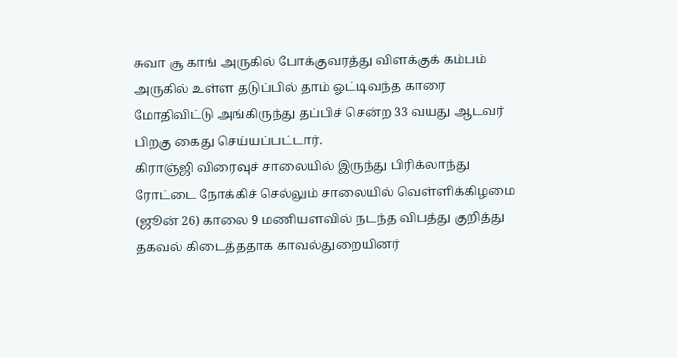சுவா சூ காங் அருகில் போக்குவரத்து விளக்குக் கம்பம் அருகில் உள்ள தடுப்பில் தாம் ஓட்டிவந்த காரை மோதிவிட்டு அங்கிருந்து தப்பிச் சென்ற 33 வயது ஆடவர் பிறகு கைது செய்யப்பட்டார்.
கிராஞ்ஜி விரைவுச் சாலையில் இருந்து பிரிக்லாந்து ரோட்டை நோக்கிச் செல்லும் சாலையில் வெள்ளிக்கிழமை (ஜூன் 26) காலை 9 மணியளவில் நடந்த விபத்து குறித்து தகவல் கிடைத்ததாக காவல்துறையினர்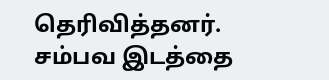தெரிவித்தனர்.
சம்பவ இடத்தை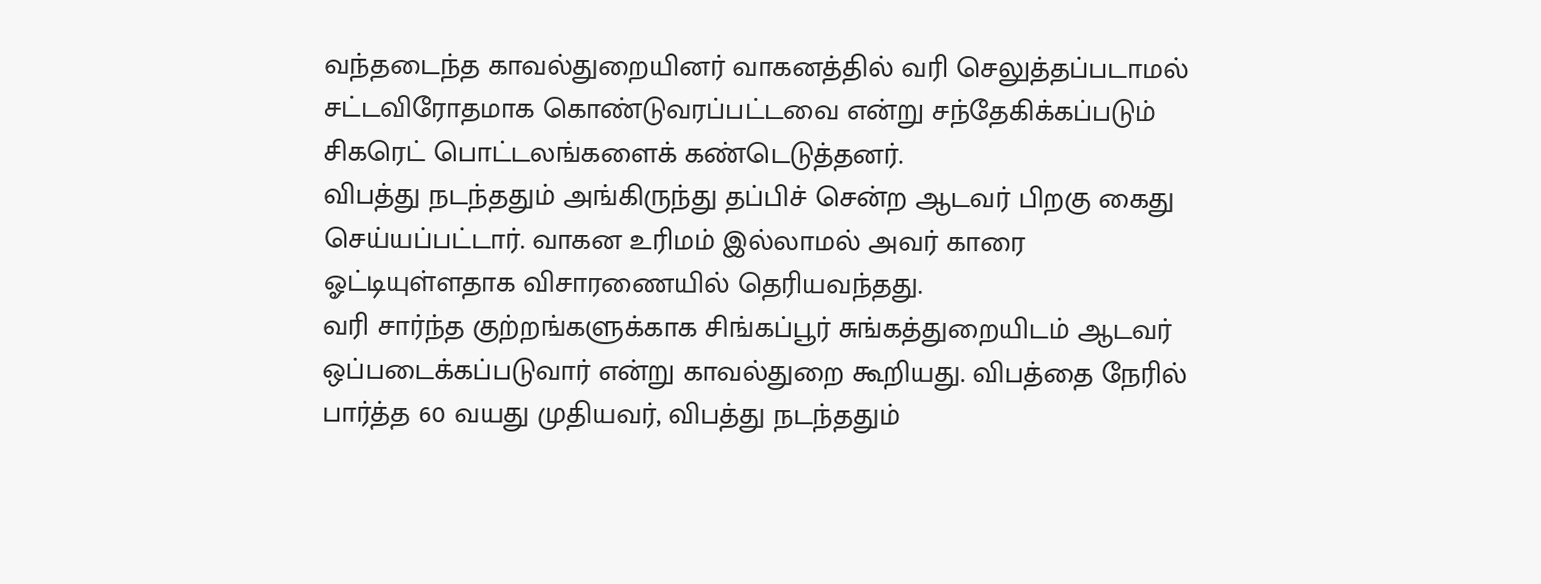வந்தடைந்த காவல்துறையினர் வாகனத்தில் வரி செலுத்தப்படாமல் சட்டவிரோதமாக கொண்டுவரப்பட்டவை என்று சந்தேகிக்கப்படும் சிகரெட் பொட்டலங்களைக் கண்டெடுத்தனர்.
விபத்து நடந்ததும் அங்கிருந்து தப்பிச் சென்ற ஆடவர் பிறகு கைது செய்யப்பட்டார். வாகன உரிமம் இல்லாமல் அவர் காரை ஓட்டியுள்ளதாக விசாரணையில் தெரியவந்தது.
வரி சார்ந்த குற்றங்களுக்காக சிங்கப்பூர் சுங்கத்துறையிடம் ஆடவர் ஒப்படைக்கப்படுவார் என்று காவல்துறை கூறியது. விபத்தை நேரில் பார்த்த 60 வயது முதியவர், விபத்து நடந்ததும்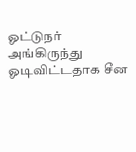ஓட்டுநர் அங்கிருந்து ஓடிவிட்டதாக சீன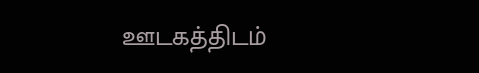ஊடகத்திடம்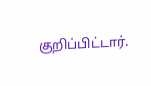குறிப்பிட்டார்.